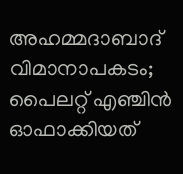അഹമ്മദാബാദ് വിമാനാപകടം; പൈലറ്റ് എഞ്ചിന്‍ ഓഫാക്കിയത്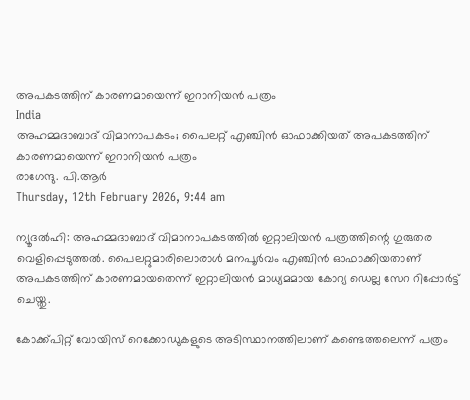അപകടത്തിന് കാരണമായെന്ന് ഇറാനിയന്‍ പത്രം
India
അഹമ്മദാബാദ് വിമാനാപകടം; പൈലറ്റ് എഞ്ചിന്‍ ഓഫാക്കിയത് അപകടത്തിന് കാരണമായെന്ന് ഇറാനിയന്‍ പത്രം
രാഗേന്ദു. പി.ആര്‍
Thursday, 12th February 2026, 9:44 am

ന്യൂദല്‍ഹി: അഹമ്മദാബാദ് വിമാനാപകടത്തില്‍ ഇറ്റാലിയന്‍ പത്രത്തിന്റെ ഗുരുതര വെളിപ്പെടുത്തല്‍. പൈലറ്റുമാരിലൊരാള്‍ മനപൂര്‍വം എഞ്ചിന്‍ ഓഫാക്കിയതാണ് അപകടത്തിന് കാരണമായതെന്ന് ഇറ്റാലിയന്‍ മാധ്യമമായ കോറ്യ ഡെല്ല സേറ റിപ്പോര്‍ട്ട് ചെയ്തു.

കോക്ക്പിറ്റ് വോയിസ് റെക്കോഡുകളുടെ അടിസ്ഥാനത്തിലാണ് കണ്ടെത്തലെന്ന് പത്രം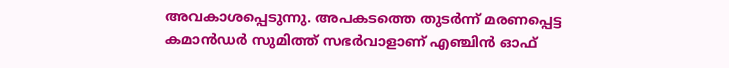അവകാശപ്പെടുന്നു. അപകടത്തെ തുടര്‍ന്ന് മരണപ്പെട്ട കമാന്‍ഡര്‍ സുമിത്ത് സഭര്‍വാളാണ് എഞ്ചിന്‍ ഓഫ്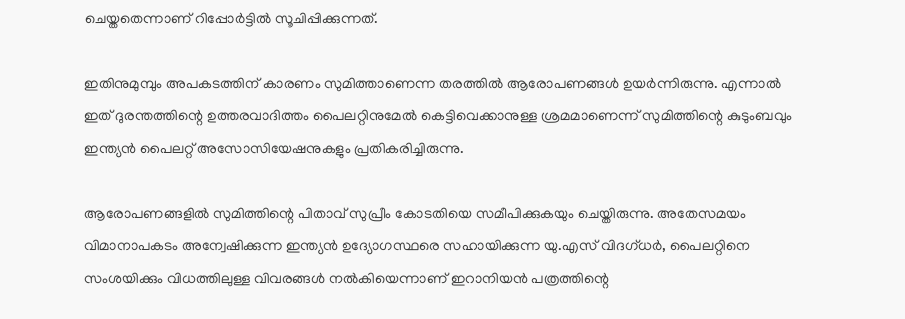ചെയ്തതെന്നാണ് റിപ്പോര്‍ട്ടില്‍ സൂചിപ്പിക്കുന്നത്.

ഇതിനുമുമ്പും അപകടത്തിന് കാരണം സുമിത്താണെന്ന തരത്തില്‍ ആരോപണങ്ങള്‍ ഉയര്‍ന്നിരുന്നു. എന്നാല്‍ ഇത് ദുരന്തത്തിന്റെ ഉത്തരവാദിത്തം പൈലറ്റിനുമേല്‍ കെട്ടിവെക്കാനുള്ള ശ്രമമാണെന്ന് സുമിത്തിന്റെ കുടുംബവും ഇന്ത്യന്‍ പൈലറ്റ് അസോസിയേഷനുകളും പ്രതികരിച്ചിരുന്നു.

ആരോപണങ്ങളില്‍ സുമിത്തിന്റെ പിതാവ് സുപ്രീം കോടതിയെ സമീപിക്കുകയും ചെയ്തിരുന്നു. അതേസമയം വിമാനാപകടം അന്വേഷിക്കുന്ന ഇന്ത്യന്‍ ഉദ്യോഗസ്ഥരെ സഹായിക്കുന്ന യു.എസ് വിദഗ്ധര്‍, പൈലറ്റിനെ സംശയിക്കും വിധത്തിലുള്ള വിവരങ്ങള്‍ നല്‍കിയെന്നാണ് ഇറാനിയന്‍ പത്രത്തിന്റെ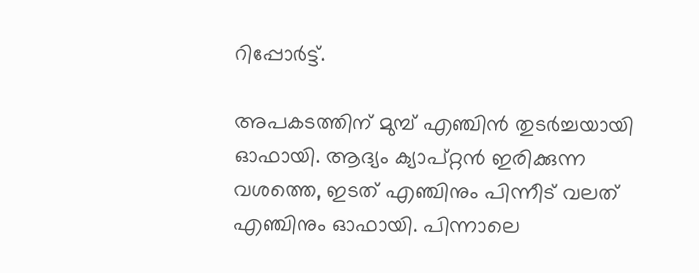റിപ്പോര്‍ട്ട്.

അപകടത്തിന് മുമ്പ് എഞ്ചിന്‍ തുടര്‍ച്ചയായി ഓഫായി. ആദ്യം ക്യാപ്റ്റന്‍ ഇരിക്കുന്ന വശത്തെ, ഇടത് എഞ്ചിനും പിന്നീട് വലത് എഞ്ചിനും ഓഫായി. പിന്നാലെ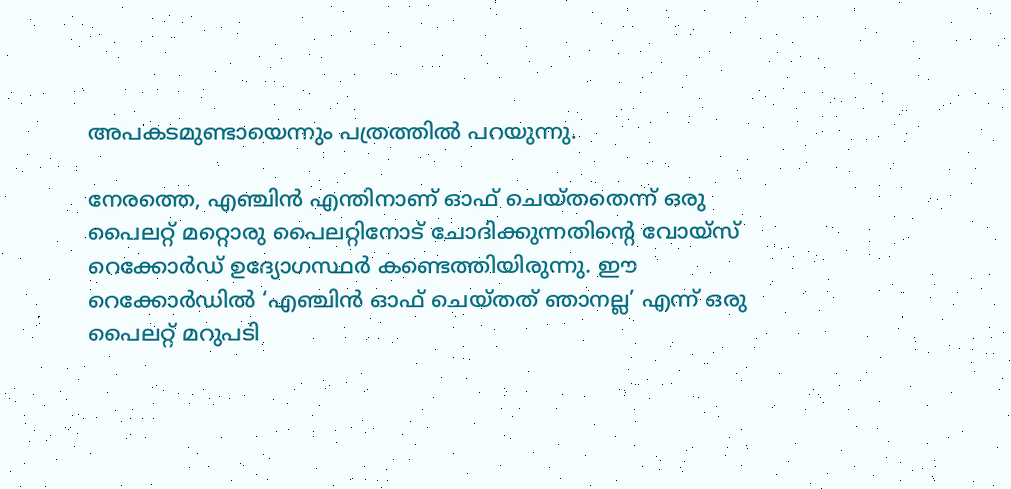അപകടമുണ്ടായെന്നും പത്രത്തില്‍ പറയുന്നു.

നേരത്തെ, എഞ്ചിന്‍ എന്തിനാണ് ഓഫ് ചെയ്തതെന്ന് ഒരു പൈലറ്റ് മറ്റൊരു പൈലറ്റിനോട് ചോദിക്കുന്നതിന്റെ വോയ്സ് റെക്കോര്‍ഡ് ഉദ്യോഗസ്ഥര്‍ കണ്ടെത്തിയിരുന്നു. ഈ റെക്കോര്‍ഡില്‍ ‘എഞ്ചിന്‍ ഓഫ് ചെയ്തത് ഞാനല്ല’ എന്ന് ഒരു പൈലറ്റ് മറുപടി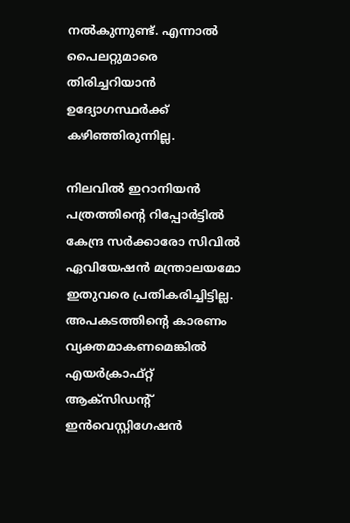നല്‍കുന്നുണ്ട്. എന്നാല്‍ പൈലറ്റുമാരെ തിരിച്ചറിയാന്‍ ഉദ്യോഗസ്ഥര്‍ക്ക് കഴിഞ്ഞിരുന്നില്ല.

നിലവില്‍ ഇറാനിയന്‍ പത്രത്തിന്റെ റിപ്പോര്‍ട്ടില്‍ കേന്ദ്ര സര്‍ക്കാരോ സിവില്‍ ഏവിയേഷന്‍ മന്ത്രാലയമോ ഇതുവരെ പ്രതികരിച്ചിട്ടില്ല. അപകടത്തിന്റെ കാരണം വ്യക്തമാകണമെങ്കില്‍ എയര്‍ക്രാഫ്റ്റ് ആക്‌സിഡന്റ് ഇന്‍വെസ്റ്റിഗേഷന്‍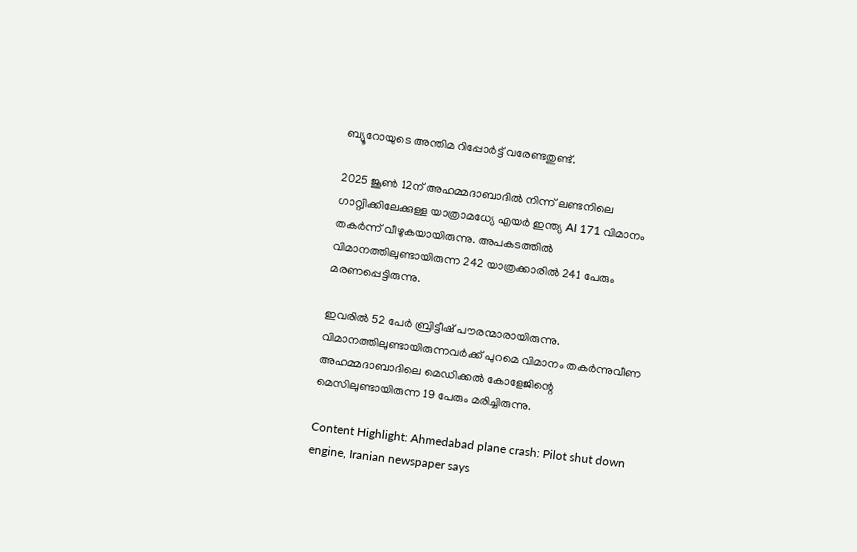ബ്യൂറോയുടെ അന്തിമ റിപ്പോര്‍ട്ട് വരേണ്ടതുണ്ട്.

2025 ജൂണ്‍ 12ന് അഹമ്മദാബാദില്‍ നിന്ന് ലണ്ടനിലെ ഗാറ്റ്വിക്കിലേക്കുള്ള യാത്രാമധ്യേ എയര്‍ ഇന്ത്യ AI 171 വിമാനം തകർന്ന് വീഴുകയായിരുന്നു. അപകടത്തില്‍ വിമാനത്തിലുണ്ടായിരുന്ന 242 യാത്രക്കാരില്‍ 241 പേരും മരണപ്പെട്ടിരുന്നു.

ഇവരില്‍ 52 പേര്‍ ബ്രിട്ടീഷ് പൗരന്മാരായിരുന്നു. വിമാനത്തിലുണ്ടായിരുന്നവര്‍ക്ക് പുറമെ വിമാനം തകര്‍ന്നുവീണ അഹമ്മദാബാദിലെ മെഡിക്കല്‍ കോളേജിന്റെ മെസിലുണ്ടായിരുന്ന 19 പേരും മരിച്ചിരുന്നു.

Content Highlight: Ahmedabad plane crash: Pilot shut down engine, Iranian newspaper says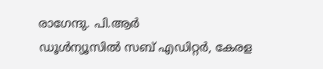രാഗേന്ദു. പി.ആര്‍
ഡൂള്‍ന്യൂസില്‍ സബ് എഡിറ്റര്‍, കേരള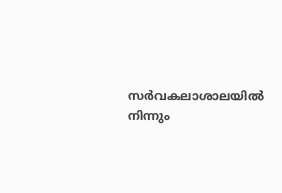സര്‍വകലാശാലയില്‍ നിന്നും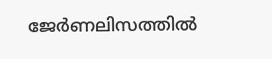ജേര്‍ണലിസത്തില്‍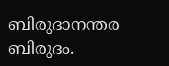ബിരുദാനന്തര ബിരുദം.